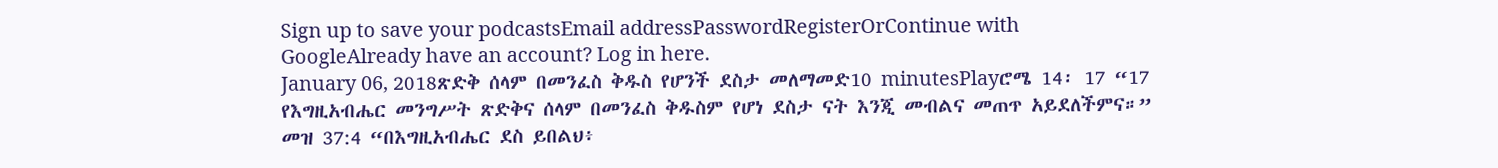Sign up to save your podcastsEmail addressPasswordRegisterOrContinue with GoogleAlready have an account? Log in here.
January 06, 2018ጽድቅ ሰላም በመንፈስ ቅዱስ የሆንች ደስታ መለማመድ10 minutesPlayሮሜ 14፡ 17 “17 የእግዚአብሔር መንግሥት ጽድቅና ሰላም በመንፈስ ቅዱስም የሆነ ደስታ ናት እንጂ መብልና መጠጥ አይደለችምና።” መዝ 37:4 “በእግዚአብሔር ደስ ይበልህ፥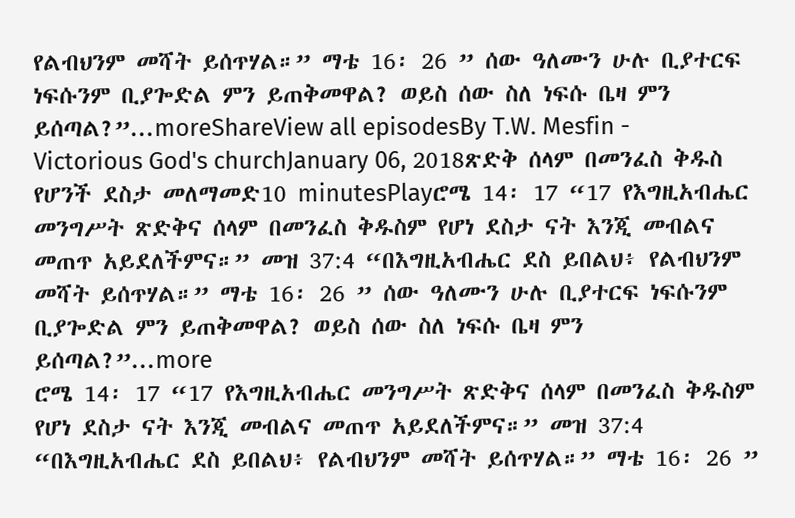የልብህንም መሻት ይሰጥሃል።” ማቴ 16፡ 26 ” ሰው ዓለሙን ሁሉ ቢያተርፍ ነፍሱንም ቢያጐድል ምን ይጠቅመዋል? ወይስ ሰው ስለ ነፍሱ ቤዛ ምን ይሰጣል?”...moreShareView all episodesBy T.W. Mesfin - Victorious God's churchJanuary 06, 2018ጽድቅ ሰላም በመንፈስ ቅዱስ የሆንች ደስታ መለማመድ10 minutesPlayሮሜ 14፡ 17 “17 የእግዚአብሔር መንግሥት ጽድቅና ሰላም በመንፈስ ቅዱስም የሆነ ደስታ ናት እንጂ መብልና መጠጥ አይደለችምና።” መዝ 37:4 “በእግዚአብሔር ደስ ይበልህ፥ የልብህንም መሻት ይሰጥሃል።” ማቴ 16፡ 26 ” ሰው ዓለሙን ሁሉ ቢያተርፍ ነፍሱንም ቢያጐድል ምን ይጠቅመዋል? ወይስ ሰው ስለ ነፍሱ ቤዛ ምን ይሰጣል?”...more
ሮሜ 14፡ 17 “17 የእግዚአብሔር መንግሥት ጽድቅና ሰላም በመንፈስ ቅዱስም የሆነ ደስታ ናት እንጂ መብልና መጠጥ አይደለችምና።” መዝ 37:4 “በእግዚአብሔር ደስ ይበልህ፥ የልብህንም መሻት ይሰጥሃል።” ማቴ 16፡ 26 ”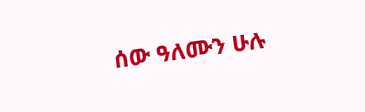ሰው ዓለሙን ሁሉ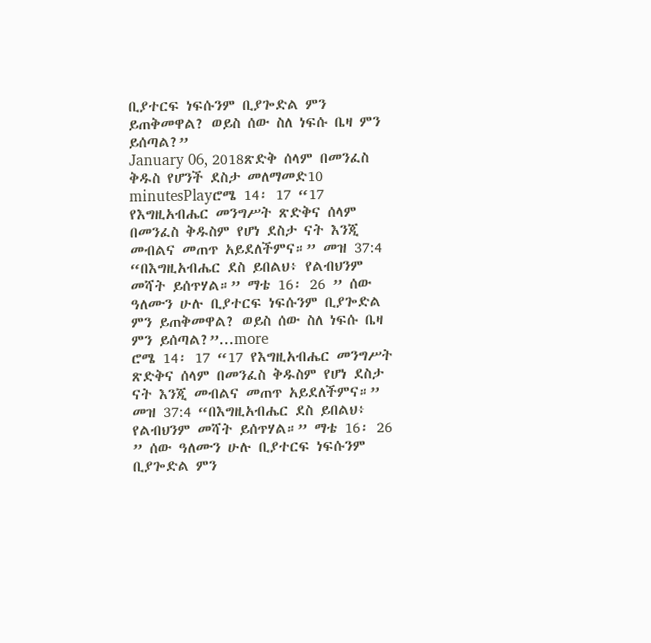ቢያተርፍ ነፍሱንም ቢያጐድል ምን ይጠቅመዋል? ወይስ ሰው ስለ ነፍሱ ቤዛ ምን ይሰጣል?”
January 06, 2018ጽድቅ ሰላም በመንፈስ ቅዱስ የሆንች ደስታ መለማመድ10 minutesPlayሮሜ 14፡ 17 “17 የእግዚአብሔር መንግሥት ጽድቅና ሰላም በመንፈስ ቅዱስም የሆነ ደስታ ናት እንጂ መብልና መጠጥ አይደለችምና።” መዝ 37:4 “በእግዚአብሔር ደስ ይበልህ፥ የልብህንም መሻት ይሰጥሃል።” ማቴ 16፡ 26 ” ሰው ዓለሙን ሁሉ ቢያተርፍ ነፍሱንም ቢያጐድል ምን ይጠቅመዋል? ወይስ ሰው ስለ ነፍሱ ቤዛ ምን ይሰጣል?”...more
ሮሜ 14፡ 17 “17 የእግዚአብሔር መንግሥት ጽድቅና ሰላም በመንፈስ ቅዱስም የሆነ ደስታ ናት እንጂ መብልና መጠጥ አይደለችምና።” መዝ 37:4 “በእግዚአብሔር ደስ ይበልህ፥ የልብህንም መሻት ይሰጥሃል።” ማቴ 16፡ 26 ” ሰው ዓለሙን ሁሉ ቢያተርፍ ነፍሱንም ቢያጐድል ምን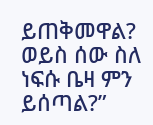ይጠቅመዋል? ወይስ ሰው ስለ ነፍሱ ቤዛ ምን ይሰጣል?”